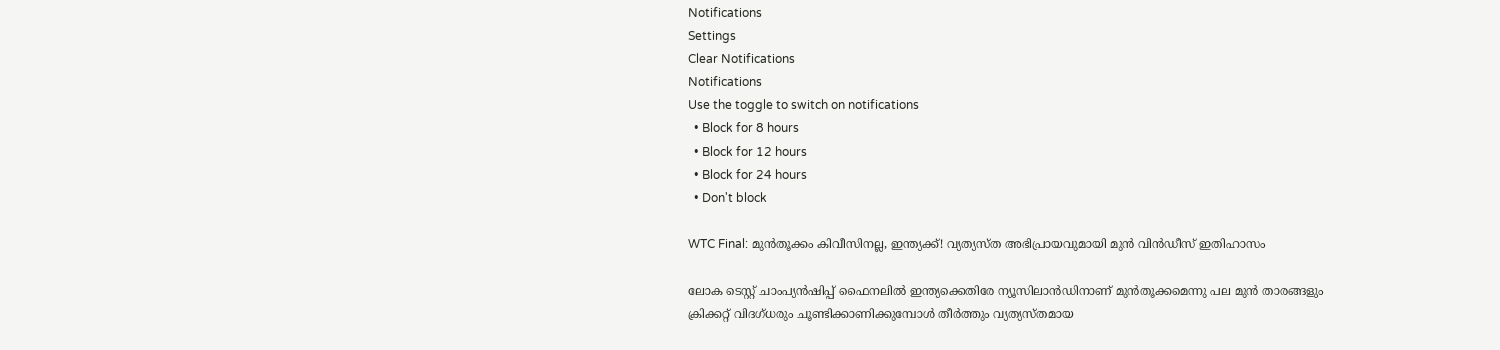Notifications
Settings
Clear Notifications
Notifications
Use the toggle to switch on notifications
  • Block for 8 hours
  • Block for 12 hours
  • Block for 24 hours
  • Don't block

WTC Final: മുന്‍തൂക്കം കിവീസിനല്ല, ഇന്ത്യക്ക്! വ്യത്യസ്ത അഭിപ്രായവുമായി മുന്‍ വിന്‍ഡീസ് ഇതിഹാസം

ലോക ടെസ്റ്റ് ചാംപ്യന്‍ഷിപ്പ് ഫൈനലില്‍ ഇന്ത്യക്കെതിരേ ന്യൂസിലാന്‍ഡിനാണ് മുന്‍തൂക്കമെന്നു പല മുന്‍ താരങ്ങളും ക്രിക്കറ്റ് വിദഗ്ധരും ചൂണ്ടിക്കാണിക്കുമ്പോള്‍ തീര്‍ത്തും വ്യത്യസ്തമായ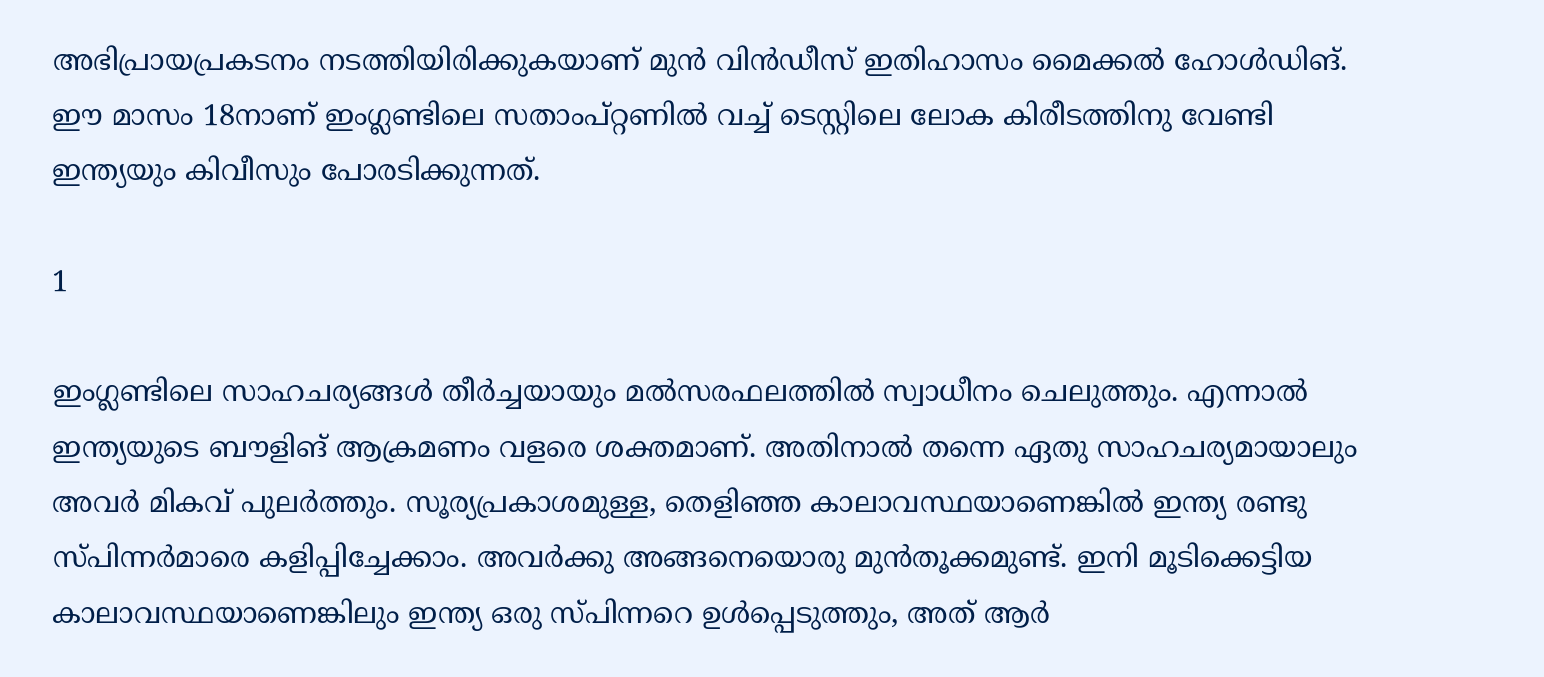അഭിപ്രായപ്രകടനം നടത്തിയിരിക്കുകയാണ് മുന്‍ വിന്‍ഡീസ് ഇതിഹാസം മൈക്കല്‍ ഹോള്‍ഡിങ്. ഈ മാസം 18നാണ് ഇംഗ്ലണ്ടിലെ സതാംപ്റ്റണില്‍ വച്ച് ടെസ്റ്റിലെ ലോക കിരീടത്തിനു വേണ്ടി ഇന്ത്യയും കിവീസും പോരടിക്കുന്നത്.

1

ഇംഗ്ലണ്ടിലെ സാഹചര്യങ്ങള്‍ തീര്‍ച്ചയായും മല്‍സരഫലത്തില്‍ സ്വാധീനം ചെലുത്തും. എന്നാല്‍ ഇന്ത്യയുടെ ബൗളിങ് ആക്രമണം വളരെ ശക്തമാണ്. അതിനാല്‍ തന്നെ ഏതു സാഹചര്യമായാലും അവര്‍ മികവ് പുലര്‍ത്തും. സൂര്യപ്രകാശമുള്ള, തെളിഞ്ഞ കാലാവസ്ഥയാണെങ്കില്‍ ഇന്ത്യ രണ്ടു സ്പിന്നര്‍മാരെ കളിപ്പിച്ചേക്കാം. അവര്‍ക്കു അങ്ങനെയൊരു മുന്‍തൂക്കമുണ്ട്. ഇനി മൂടിക്കെട്ടിയ കാലാവസ്ഥയാണെങ്കിലും ഇന്ത്യ ഒരു സ്പിന്നറെ ഉള്‍പ്പെടുത്തും, അത് ആര്‍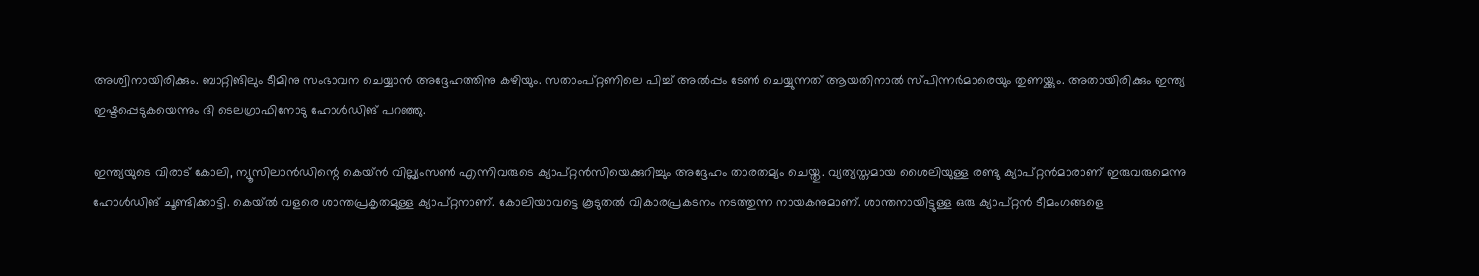അശ്വിനായിരിക്കും. ബാറ്റിങിലും ടീമിനു സംഭാവന ചെയ്യാന്‍ അദ്ദേഹത്തിനു കഴിയും. സതാംപ്റ്റണിലെ പിച്ച് അല്‍പ്പം ടേണ്‍ ചെയ്യുന്നത് ആയതിനാല്‍ സ്പിന്നര്‍മാരെയും തുണയ്ക്കും. അതായിരിക്കും ഇന്ത്യ ഇഷ്ടപ്പെടുകയെന്നും ദി ടെലഗ്രാഫിനോടു ഹോള്‍ഡിങ് പറഞ്ഞു.

ഇന്ത്യയുടെ വിരാട് കോലി, ന്യൂസിലാന്‍ഡിന്റെ കെയ്ന്‍ വില്ല്യംസണ്‍ എന്നിവരുടെ ക്യാപ്റ്റന്‍സിയെക്കുറിച്ചും അദ്ദേഹം താരതമ്യം ചെയ്തു. വ്യത്യസ്തമായ ശൈലിയുള്ള രണ്ടു ക്യാപ്റ്റന്‍മാരാണ് ഇരുവരുമെന്നു ഹോള്‍ഡിങ് ചൂണ്ടിക്കാട്ടി. കെയ്ല്‍ വളരെ ശാന്തപ്രകൃതമുള്ള ക്യാപ്റ്റനാണ്. കോലിയാവട്ടെ കൂടുതല്‍ വികാരപ്രകടനം നടത്തുന്ന നായകനുമാണ്. ശാന്തനായിട്ടുള്ള ഒരു ക്യാപ്റ്റന്‍ ടീമംഗങ്ങളെ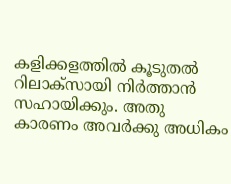കളിക്കളത്തില്‍ കൂടുതല്‍ റിലാക്‌സായി നിര്‍ത്താന്‍ സഹായിക്കും. അതു കാരണം അവര്‍ക്കു അധികം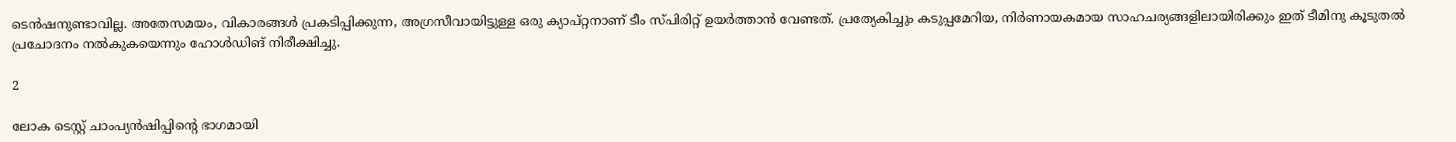ടെന്‍ഷനുണ്ടാവില്ല. അതേസമയം, വികാരങ്ങള്‍ പ്രകടിപ്പിക്കുന്ന, അഗ്രസീവായിട്ടുള്ള ഒരു ക്യാപ്റ്റനാണ് ടീം സ്പിരിറ്റ് ഉയര്‍ത്താന്‍ വേണ്ടത്. പ്രത്യേകിച്ചും കടുപ്പമേറിയ, നിര്‍ണായകമായ സാഹചര്യങ്ങളിലായിരിക്കും ഇത് ടീമിനു കൂടുതല്‍ പ്രചോദനം നല്‍കുകയെന്നും ഹോള്‍ഡിങ് നിരീക്ഷിച്ചു.

2

ലോക ടെസ്റ്റ് ചാംപ്യന്‍ഷിപ്പിന്റെ ഭാഗമായി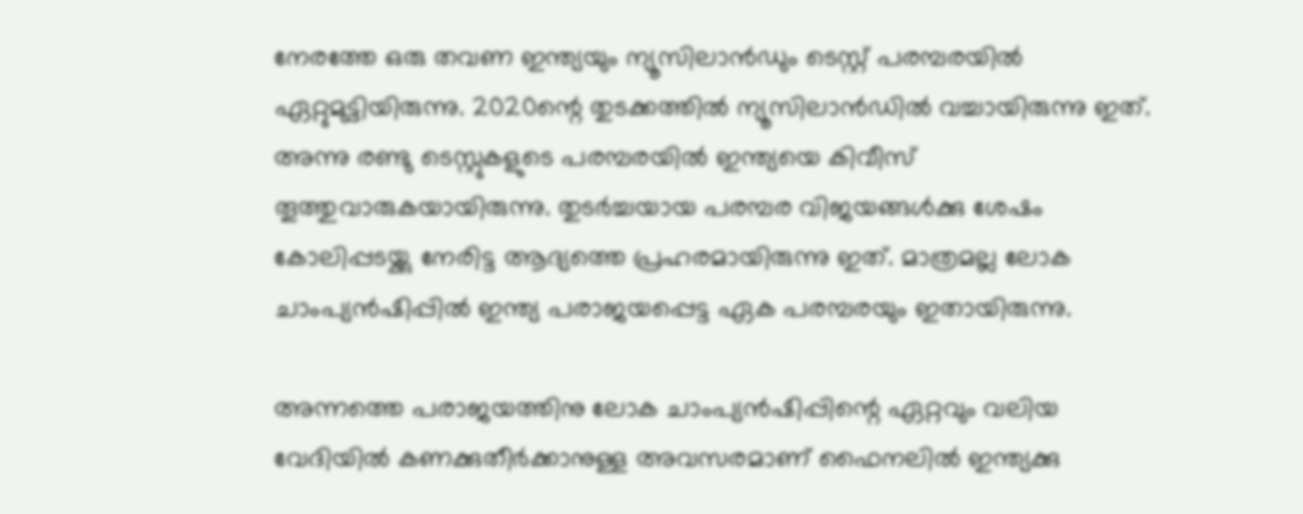നേരത്തേ ഒരു തവണ ഇന്ത്യയും ന്യൂസിലാന്‍ഡും ടെസ്റ്റ് പരമ്പരയില്‍ ഏറ്റുമുട്ടിയിരുന്നു. 2020ന്റെ തുടക്കത്തില്‍ ന്യൂസിലാന്‍ഡില്‍ വച്ചായിരുന്നു ഇത്. അന്നു രണ്ടു ടെസ്റ്റുകളുടെ പരമ്പരയില്‍ ഇന്ത്യയെ കിവീസ് തൂത്തുവാരുകയായിരുന്നു. തുടര്‍ച്ചയായ പരമ്പര വിജയങ്ങള്‍ക്കു ശേഷം കോലിപ്പടയ്ക്കു നേരിട്ട ആദ്യത്തെ പ്രഹരമായിരുന്നു ഇത്. മാത്രമല്ല ലോക ചാംപ്യന്‍ഷിപ്പില്‍ ഇന്ത്യ പരാജയപ്പെട്ട ഏക പരമ്പരയും ഇതായിരുന്നു.

അന്നത്തെ പരാജയത്തിനു ലോക ചാംപ്യന്‍ഷിപ്പിന്റെ ഏറ്റവും വലിയ വേദിയില്‍ കണക്കുതീര്‍ക്കാനുള്ള അവസരമാണ് ഫൈനലില്‍ ഇന്ത്യക്കു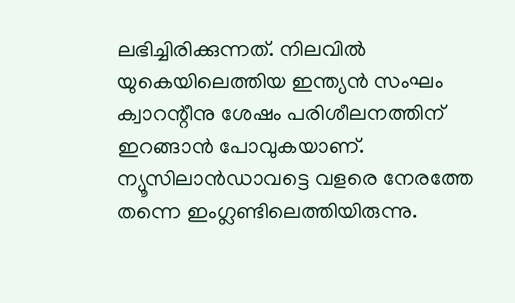ലഭിച്ചിരിക്കുന്നത്. നിലവില്‍ യുകെയിലെത്തിയ ഇന്ത്യന്‍ സംഘം ക്വാറന്റീനു ശേഷം പരിശീലനത്തിന് ഇറങ്ങാന്‍ പോവുകയാണ്. ന്യൂസിലാന്‍ഡാവട്ടെ വളരെ നേരത്തേ തന്നെ ഇംഗ്ലണ്ടിലെത്തിയിരുന്നു.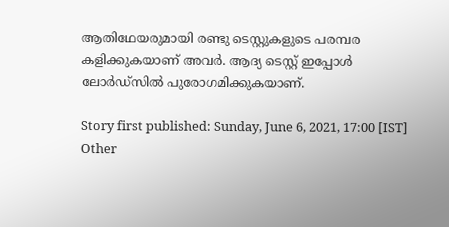ആതിഥേയരുമായി രണ്ടു ടെസ്റ്റുകളുടെ പരമ്പര കളിക്കുകയാണ് അവര്‍. ആദ്യ ടെസ്റ്റ് ഇപ്പോള്‍ ലോര്‍ഡ്‌സില്‍ പുരോഗമിക്കുകയാണ്.

Story first published: Sunday, June 6, 2021, 17:00 [IST]
Other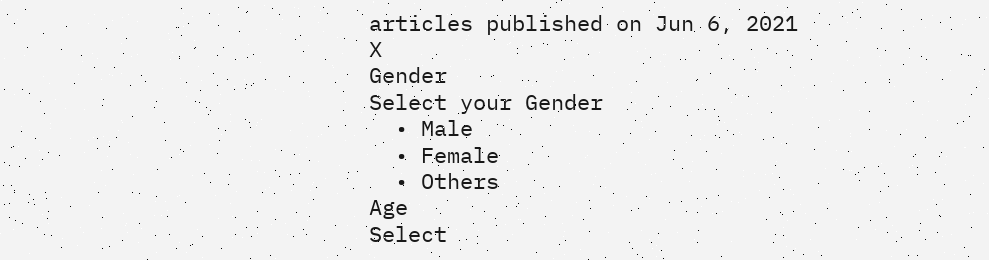articles published on Jun 6, 2021
X
Gender
Select your Gender
  • Male
  • Female
  • Others
Age
Select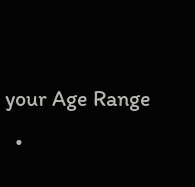your Age Range
  •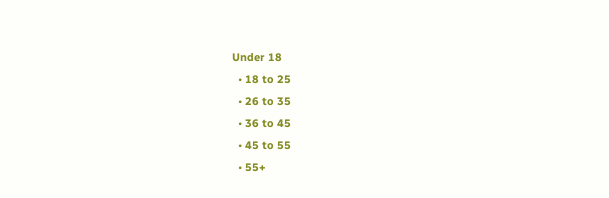Under 18
  • 18 to 25
  • 26 to 35
  • 36 to 45
  • 45 to 55
  • 55+